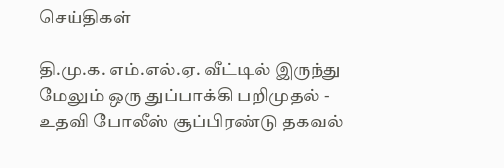செய்திகள்

தி.மு.க. எம்.எல்.ஏ. வீட்டில் இருந்து மேலும் ஒரு துப்பாக்கி பறிமுதல் - உதவி போலீஸ் சூப்பிரண்டு தகவல்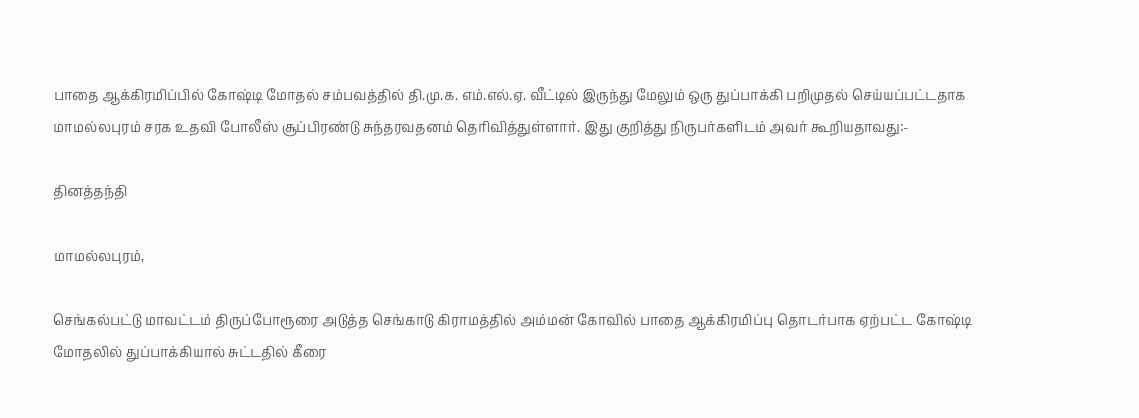பாதை ஆக்கிரமிப்பில் கோஷ்டி மோதல் சம்பவத்தில் தி.மு.க. எம்.எல்.ஏ. வீட்டில் இருந்து மேலும் ஒரு துப்பாக்கி பறிமுதல் செய்யப்பட்டதாக மாமல்லபுரம் சரக உதவி போலீஸ் சூப்பிரண்டு சுந்தரவதனம் தெரிவித்துள்ளார். இது குறித்து நிருபர்களிடம் அவர் கூறியதாவது:-

தினத்தந்தி

மாமல்லபுரம்,

செங்கல்பட்டு மாவட்டம் திருப்போரூரை அடுத்த செங்காடு கிராமத்தில் அம்மன் கோவில் பாதை ஆக்கிரமிப்பு தொடர்பாக ஏற்பட்ட கோஷ்டி மோதலில் துப்பாக்கியால் சுட்டதில் கீரை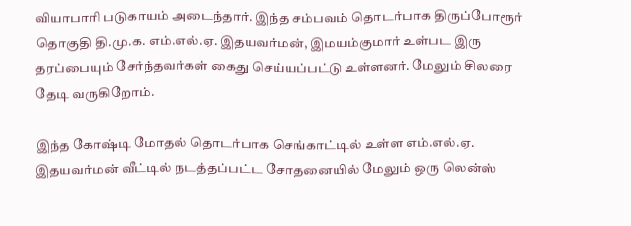வியாபாரி படுகாயம் அடைந்தார். இந்த சம்பவம் தொடர்பாக திருப்போரூர் தொகுதி தி.மு.க. எம்.எல்.ஏ. இதயவர்மன், இமயம்குமார் உள்பட இரு தரப்பையும் சேர்ந்தவர்கள் கைது செய்யப்பட்டு உள்ளனர். மேலும் சிலரை தேடி வருகிறோம்.

இந்த கோஷ்டி மோதல் தொடர்பாக செங்காட்டில் உள்ள எம்.எல்.ஏ. இதயவர்மன் வீட்டில் நடத்தப்பட்ட சோதனையில் மேலும் ஒரு லென்ஸ்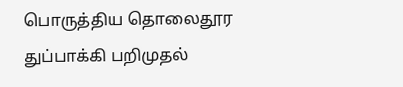பொருத்திய தொலைதூர துப்பாக்கி பறிமுதல்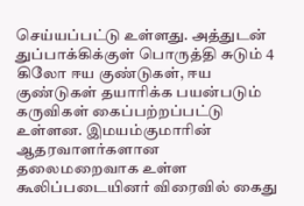செய்யப்பட்டு உள்ளது. அத்துடன் துப்பாக்கிக்குள் பொருத்தி சுடும் 4 கிலோ ஈய குண்டுகள், ஈய குண்டுகள் தயாரிக்க பயன்படும் கருவிகள் கைப்பற்றப்பட்டு உள்ளன. இமயம்குமாரின் ஆதரவாளர்களான தலைமறைவாக உள்ள கூலிப்படையினர் விரைவில் கைது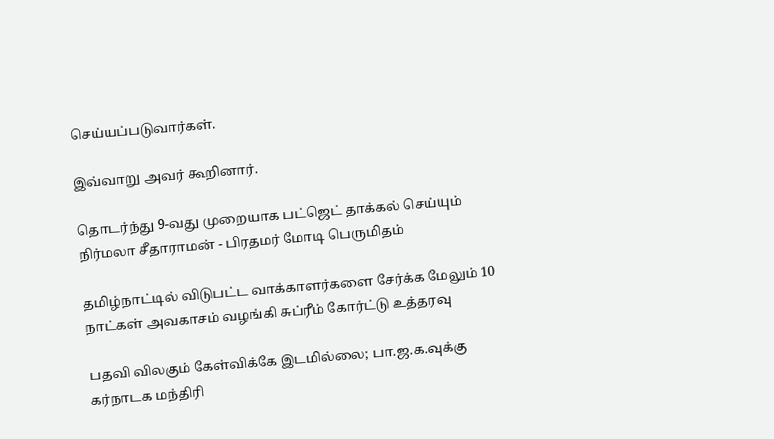செய்யப்படுவார்கள்.

இவ்வாறு அவர் கூறினார்.

தொடர்ந்து 9-வது முறையாக பட்ஜெட் தாக்கல் செய்யும் நிர்மலா சீதாராமன் - பிரதமர் மோடி பெருமிதம்

தமிழ்நாட்டில் விடுபட்ட வாக்காளர்களை சேர்க்க மேலும் 10 நாட்கள் அவகாசம் வழங்கி சுப்ரீம் கோர்ட்டு உத்தரவு

பதவி விலகும் கேள்விக்கே இடமில்லை; பா.ஜ.க.வுக்கு கர்நாடக மந்திரி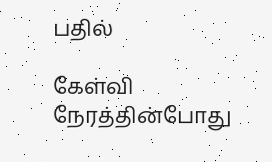பதில்

கேள்வி நேரத்தின்போது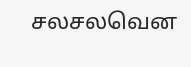சலசலவென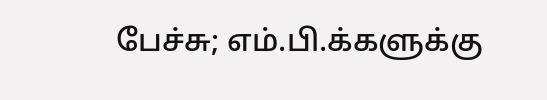பேச்சு; எம்.பி.க்களுக்கு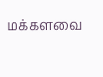மக்களவை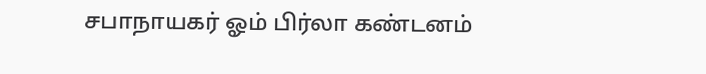சபாநாயகர் ஓம் பிர்லா கண்டனம்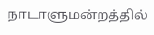நாடாளுமன்றத்தில்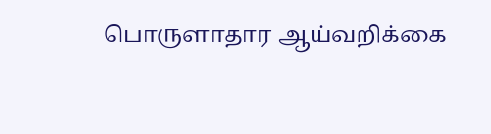பொருளாதார ஆய்வறிக்கை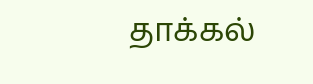தாக்கல்